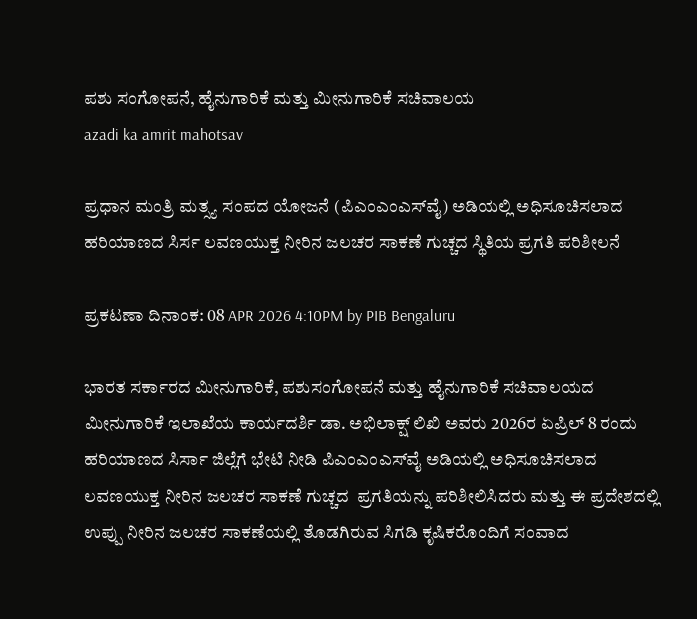ಪಶು ಸಂಗೋಪನೆ, ಹೈನುಗಾರಿಕೆ ಮತ್ತು ಮೀನುಗಾರಿಕೆ ಸಚಿವಾಲಯ
azadi ka amrit mahotsav

ಪ್ರಧಾನ ಮಂತ್ರಿ ಮತ್ಸ್ಯ ಸಂಪದ ಯೋಜನೆ (ಪಿಎಂಎಂಎಸ್‌ವೈ) ಅಡಿಯಲ್ಲಿ ಅಧಿಸೂಚಿಸಲಾದ ಹರಿಯಾಣದ ಸಿರ್ಸ ಲವಣಯುಕ್ತ ನೀರಿನ ಜಲಚರ ಸಾಕಣೆ ಗುಚ್ಚದ ಸ್ಥಿತಿಯ ಪ್ರಗತಿ ಪರಿಶೀಲನೆ

ಪ್ರಕಟಣಾ ದಿನಾಂಕ: 08 APR 2026 4:10PM by PIB Bengaluru

ಭಾರತ ಸರ್ಕಾರದ ಮೀನುಗಾರಿಕೆ, ಪಶುಸಂಗೋಪನೆ ಮತ್ತು ಹೈನುಗಾರಿಕೆ ಸಚಿವಾಲಯದ ಮೀನುಗಾರಿಕೆ ಇಲಾಖೆಯ ಕಾರ್ಯದರ್ಶಿ ಡಾ. ಅಭಿಲಾಕ್ಷ್ ಲಿಖಿ ಅವರು 2026ರ ಏಪ್ರಿಲ್ 8 ರಂದು ಹರಿಯಾಣದ ಸಿರ್ಸಾ ಜಿಲ್ಲೆಗೆ ಭೇಟಿ ನೀಡಿ ಪಿಎಂಎಂಎಸ್‌ವೈ ಅಡಿಯಲ್ಲಿ ಅಧಿಸೂಚಿಸಲಾದ ಲವಣಯುಕ್ತ ನೀರಿನ ಜಲಚರ ಸಾಕಣೆ ಗುಚ್ಚದ  ಪ್ರಗತಿಯನ್ನು ಪರಿಶೀಲಿಸಿದರು ಮತ್ತು ಈ ಪ್ರದೇಶದಲ್ಲಿ ಉಪ್ಪು ನೀರಿನ ಜಲಚರ ಸಾಕಣೆಯಲ್ಲಿ ತೊಡಗಿರುವ ಸಿಗಡಿ ಕೃಷಿಕರೊಂದಿಗೆ ಸಂವಾದ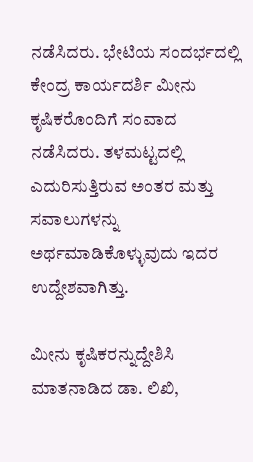ನಡೆಸಿದರು. ಭೇಟಿಯ ಸಂದರ್ಭದಲ್ಲಿ ಕೇಂದ್ರ ಕಾರ್ಯದರ್ಶಿ ಮೀನು ಕೃಷಿಕರೊಂದಿಗೆ ಸಂವಾದ ನಡೆಸಿದರು. ತಳಮಟ್ಟದಲ್ಲಿ ಎದುರಿಸುತ್ತಿರುವ ಅಂತರ ಮತ್ತು ಸವಾಲುಗಳನ್ನು ಅರ್ಥಮಾಡಿಕೊಳ್ಳುವುದು ಇದರ ಉದ್ದೇಶವಾಗಿತ್ತು.

ಮೀನು ಕೃಷಿಕರನ್ನುದ್ದೇಶಿಸಿ ಮಾತನಾಡಿದ ಡಾ. ಲಿಖಿ,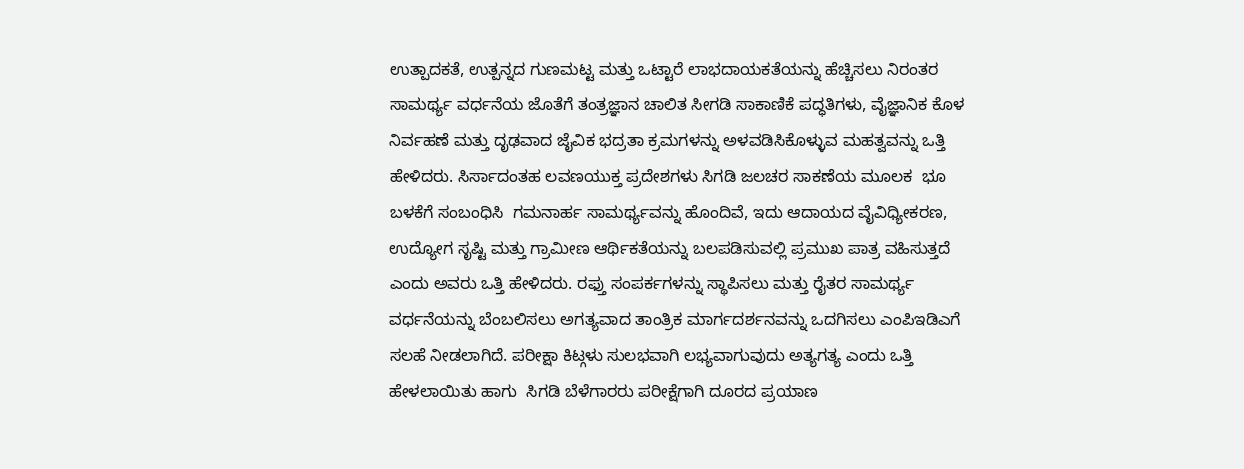ಉತ್ಪಾದಕತೆ, ಉತ್ಪನ್ನದ ಗುಣಮಟ್ಟ ಮತ್ತು ಒಟ್ಟಾರೆ ಲಾಭದಾಯಕತೆಯನ್ನು ಹೆಚ್ಚಿಸಲು ನಿರಂತರ ಸಾಮರ್ಥ್ಯ ವರ್ಧನೆಯ ಜೊತೆಗೆ ತಂತ್ರಜ್ಞಾನ ಚಾಲಿತ ಸೀಗಡಿ ಸಾಕಾಣಿಕೆ ಪದ್ಧತಿಗಳು, ವೈಜ್ಞಾನಿಕ ಕೊಳ ನಿರ್ವಹಣೆ ಮತ್ತು ದೃಢವಾದ ಜೈವಿಕ ಭದ್ರತಾ ಕ್ರಮಗಳನ್ನು ಅಳವಡಿಸಿಕೊಳ್ಳುವ ಮಹತ್ವವನ್ನು ಒತ್ತಿ ಹೇಳಿದರು. ಸಿರ್ಸಾದಂತಹ ಲವಣಯುಕ್ತ ಪ್ರದೇಶಗಳು ಸಿಗಡಿ ಜಲಚರ ಸಾಕಣೆಯ ಮೂಲಕ  ಭೂ ಬಳಕೆಗೆ ಸಂಬಂಧಿಸಿ  ಗಮನಾರ್ಹ ಸಾಮರ್ಥ್ಯವನ್ನು ಹೊಂದಿವೆ, ಇದು ಆದಾಯದ ವೈವಿಧ್ಯೀಕರಣ, ಉದ್ಯೋಗ ಸೃಷ್ಟಿ ಮತ್ತು ಗ್ರಾಮೀಣ ಆರ್ಥಿಕತೆಯನ್ನು ಬಲಪಡಿಸುವಲ್ಲಿ ಪ್ರಮುಖ ಪಾತ್ರ ವಹಿಸುತ್ತದೆ ಎಂದು ಅವರು ಒತ್ತಿ ಹೇಳಿದರು. ರಫ್ತು ಸಂಪರ್ಕಗಳನ್ನು ಸ್ಥಾಪಿಸಲು ಮತ್ತು ರೈತರ ಸಾಮರ್ಥ್ಯ ವರ್ಧನೆಯನ್ನು ಬೆಂಬಲಿಸಲು ಅಗತ್ಯವಾದ ತಾಂತ್ರಿಕ ಮಾರ್ಗದರ್ಶನವನ್ನು ಒದಗಿಸಲು ಎಂಪಿಇಡಿಎಗೆ ಸಲಹೆ ನೀಡಲಾಗಿದೆ. ಪರೀಕ್ಷಾ ಕಿಟ್ಗಳು ಸುಲಭವಾಗಿ ಲಭ್ಯವಾಗುವುದು ಅತ್ಯಗತ್ಯ ಎಂದು ಒತ್ತಿ ಹೇಳಲಾಯಿತು ಹಾಗು  ಸಿಗಡಿ ಬೆಳೆಗಾರರು ಪರೀಕ್ಷೆಗಾಗಿ ದೂರದ ಪ್ರಯಾಣ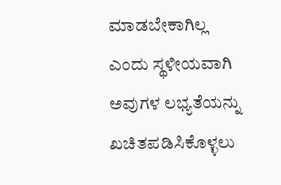ಮಾಡಬೇಕಾಗಿಲ್ಲ ಎಂದು ಸ್ಥಳೀಯವಾಗಿ ಅವುಗಳ ಲಭ್ಯತೆಯನ್ನು ಖಚಿತಪಡಿಸಿಕೊಳ್ಳಲು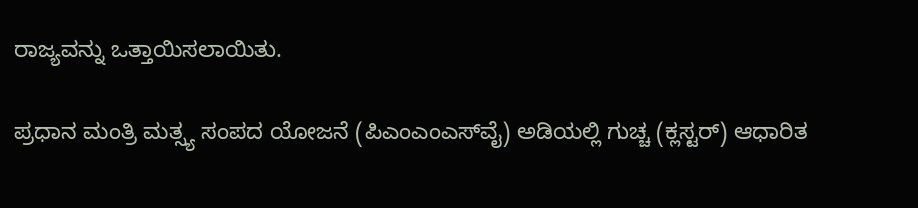ರಾಜ್ಯವನ್ನು ಒತ್ತಾಯಿಸಲಾಯಿತು.

ಪ್ರಧಾನ ಮಂತ್ರಿ ಮತ್ಸ್ಯ ಸಂಪದ ಯೋಜನೆ (ಪಿಎಂಎಂಎಸ್‌ವೈ) ಅಡಿಯಲ್ಲಿ ಗುಚ್ಚ (ಕ್ಲಸ್ಟರ್) ಆಧಾರಿತ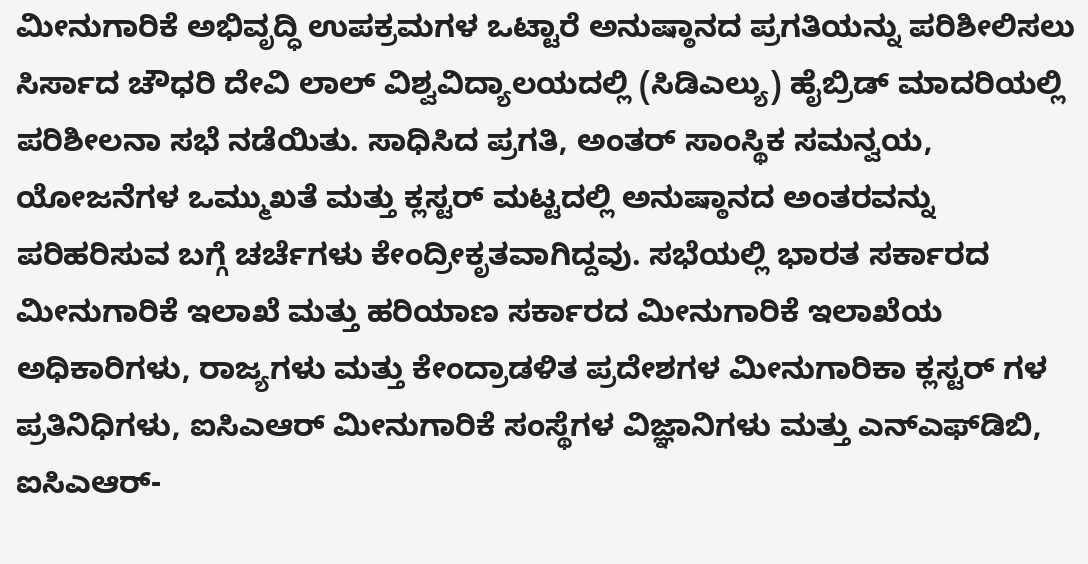ಮೀನುಗಾರಿಕೆ ಅಭಿವೃದ್ಧಿ ಉಪಕ್ರಮಗಳ ಒಟ್ಟಾರೆ ಅನುಷ್ಠಾನದ ಪ್ರಗತಿಯನ್ನು ಪರಿಶೀಲಿಸಲು ಸಿರ್ಸಾದ ಚೌಧರಿ ದೇವಿ ಲಾಲ್ ವಿಶ್ವವಿದ್ಯಾಲಯದಲ್ಲಿ (ಸಿಡಿಎಲ್ಯು) ಹೈಬ್ರಿಡ್ ಮಾದರಿಯಲ್ಲಿ ಪರಿಶೀಲನಾ ಸಭೆ ನಡೆಯಿತು. ಸಾಧಿಸಿದ ಪ್ರಗತಿ, ಅಂತರ್ ಸಾಂಸ್ಥಿಕ ಸಮನ್ವಯ, ಯೋಜನೆಗಳ ಒಮ್ಮುಖತೆ ಮತ್ತು ಕ್ಲಸ್ಟರ್ ಮಟ್ಟದಲ್ಲಿ ಅನುಷ್ಠಾನದ ಅಂತರವನ್ನು ಪರಿಹರಿಸುವ ಬಗ್ಗೆ ಚರ್ಚೆಗಳು ಕೇಂದ್ರೀಕೃತವಾಗಿದ್ದವು. ಸಭೆಯಲ್ಲಿ ಭಾರತ ಸರ್ಕಾರದ ಮೀನುಗಾರಿಕೆ ಇಲಾಖೆ ಮತ್ತು ಹರಿಯಾಣ ಸರ್ಕಾರದ ಮೀನುಗಾರಿಕೆ ಇಲಾಖೆಯ ಅಧಿಕಾರಿಗಳು, ರಾಜ್ಯಗಳು ಮತ್ತು ಕೇಂದ್ರಾಡಳಿತ ಪ್ರದೇಶಗಳ ಮೀನುಗಾರಿಕಾ ಕ್ಲಸ್ಟರ್ ಗಳ ಪ್ರತಿನಿಧಿಗಳು, ಐಸಿಎಆರ್ ಮೀನುಗಾರಿಕೆ ಸಂಸ್ಥೆಗಳ ವಿಜ್ಞಾನಿಗಳು ಮತ್ತು ಎನ್‌ಎಫ್‌ಡಿಬಿ, ಐಸಿಎಆರ್-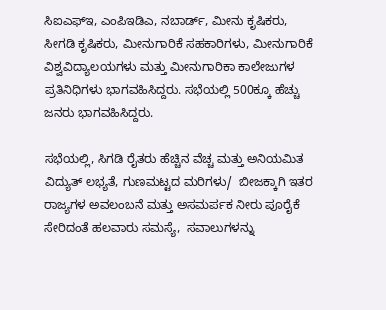ಸಿಐಎಫ್ಇ, ಎಂಪಿಇಡಿಎ, ನಬಾರ್ಡ್, ಮೀನು ಕೃಷಿಕರು, ಸೀಗಡಿ ಕೃಷಿಕರು, ಮೀನುಗಾರಿಕೆ ಸಹಕಾರಿಗಳು, ಮೀನುಗಾರಿಕೆ ವಿಶ್ವವಿದ್ಯಾಲಯಗಳು ಮತ್ತು ಮೀನುಗಾರಿಕಾ ಕಾಲೇಜುಗಳ ಪ್ರತಿನಿಧಿಗಳು ಭಾಗವಹಿಸಿದ್ದರು. ಸಭೆಯಲ್ಲಿ 500ಕ್ಕೂ ಹೆಚ್ಚು ಜನರು ಭಾಗವಹಿಸಿದ್ದರು.

ಸಭೆಯಲ್ಲಿ, ಸಿಗಡಿ ರೈತರು ಹೆಚ್ಚಿನ ವೆಚ್ಚ ಮತ್ತು ಅನಿಯಮಿತ ವಿದ್ಯುತ್ ಲಭ್ಯತೆ, ಗುಣಮಟ್ಟದ ಮರಿಗಳು/  ಬೀಜಕ್ಕಾಗಿ ಇತರ ರಾಜ್ಯಗಳ ಅವಲಂಬನೆ ಮತ್ತು ಅಸಮರ್ಪಕ ನೀರು ಪೂರೈಕೆ ಸೇರಿದಂತೆ ಹಲವಾರು ಸಮಸ್ಯೆ,  ಸವಾಲುಗಳನ್ನು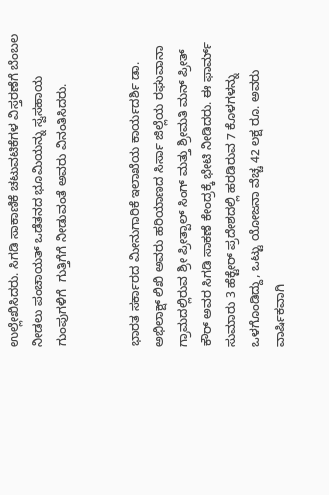ಉಲ್ಲೇಖಿಸಿದರು. ಸಿಗಡಿ ಸಾಕಾಣಿಕೆ ಚಟುವಟಿಕೆಗಳ ವಿಸ್ತರಣೆಗೆ ಬೆಂಬಲ ನೀಡಲು ಪಂಚಾಯತ್ ಒಡೆತನದ ಭೂಮಿಯನ್ನು ಸ್ವಸಹಾಯ ಗುಂಪುಗಳಿಗೆ  ಗುತ್ತಿಗೆಗೆ ನೀಡುವಂತೆ ಅವರು ವಿನಂತಿಸಿದರು.


ಭಾರತ ಸರ್ಕಾರದ ಮೀನುಗಾರಿಕೆ ಇಲಾಖೆಯ ಕಾರ್ಯದರ್ಶಿ ಡಾ. ಅಭಿಲಾಕ್ಷ್ ಲಿಖಿ ಅವರು ಹರಿಯಾಣದ ಸಿರ್ಸಾ ಜಿಲ್ಲೆಯ ರಘುವಾನಾ ಗ್ರಾಮದಲ್ಲಿರುವ ಶ್ರೀ ಪ್ರೀತ್ಪಾಲ್ ಸಿಂಗ್ ಮತ್ತು ಶ್ರೀಮತಿ ಮನ್ ಪ್ರೀತ್ ಕೌರ್ ಅವರ ಸಿಗಡಿ ಸಾಕಣೆ ಕೇಂದ್ರಕ್ಕೆ ಭೇಟಿ ನೀಡಿದರು. ಈ ಫಾರ್ಮ್ ಸುಮಾರು 3 ಹೆಕ್ಟೇರ್ ಪ್ರದೇಶದಲ್ಲಿ ಹರಡಿರುವ 7 ಕೊಳಗಳನ್ನು ಒಳಗೊಂಡಿದ್ದು, ಒಟ್ಟು ಯೋಜನಾ ವೆಚ್ಚ 42 ಲಕ್ಷ ರೂ. ಅವರು ವಾರ್ಷಿಕವಾಗಿ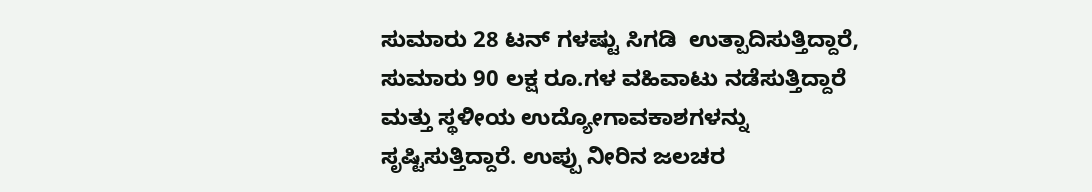ಸುಮಾರು 28 ಟನ್ ಗಳಷ್ಟು ಸಿಗಡಿ  ಉತ್ಪಾದಿಸುತ್ತಿದ್ದಾರೆ, ಸುಮಾರು 90 ಲಕ್ಷ ರೂ.ಗಳ ವಹಿವಾಟು ನಡೆಸುತ್ತಿದ್ದಾರೆ ಮತ್ತು ಸ್ಥಳೀಯ ಉದ್ಯೋಗಾವಕಾಶಗಳನ್ನು ಸೃಷ್ಟಿಸುತ್ತಿದ್ದಾರೆ. ಉಪ್ಪು ನೀರಿನ ಜಲಚರ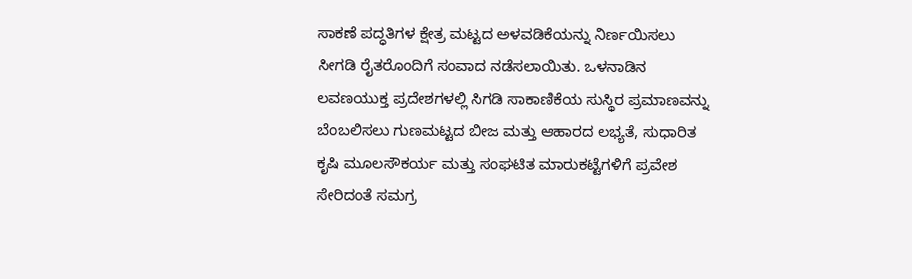ಸಾಕಣೆ ಪದ್ಧತಿಗಳ ಕ್ಷೇತ್ರ ಮಟ್ಟದ ಅಳವಡಿಕೆಯನ್ನು ನಿರ್ಣಯಿಸಲು ಸೀಗಡಿ ರೈತರೊಂದಿಗೆ ಸಂವಾದ ನಡೆಸಲಾಯಿತು. ಒಳನಾಡಿನ ಲವಣಯುಕ್ತ ಪ್ರದೇಶಗಳಲ್ಲಿ ಸಿಗಡಿ ಸಾಕಾಣಿಕೆಯ ಸುಸ್ಥಿರ ಪ್ರಮಾಣವನ್ನು ಬೆಂಬಲಿಸಲು ಗುಣಮಟ್ಟದ ಬೀಜ ಮತ್ತು ಆಹಾರದ ಲಭ್ಯತೆ, ಸುಧಾರಿತ ಕೃಷಿ ಮೂಲಸೌಕರ್ಯ ಮತ್ತು ಸಂಘಟಿತ ಮಾರುಕಟ್ಟೆಗಳಿಗೆ ಪ್ರವೇಶ ಸೇರಿದಂತೆ ಸಮಗ್ರ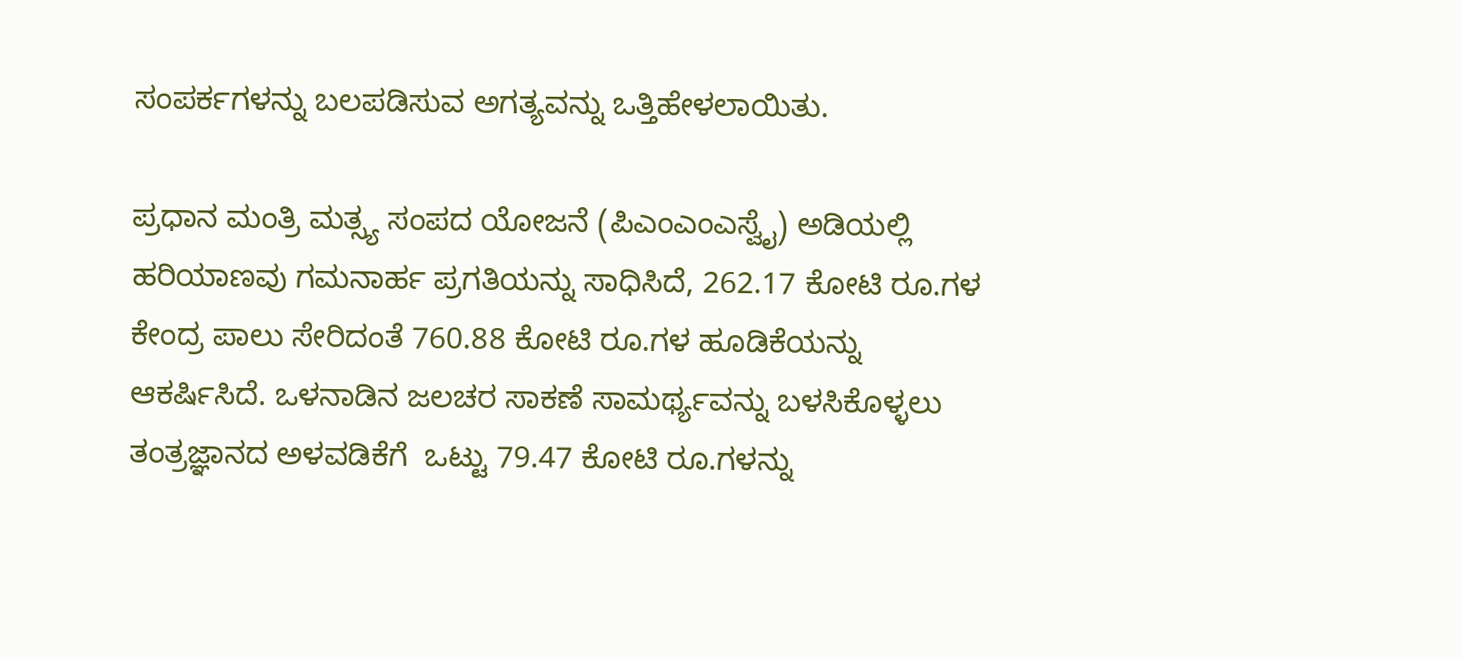ಸಂಪರ್ಕಗಳನ್ನು ಬಲಪಡಿಸುವ ಅಗತ್ಯವನ್ನು ಒತ್ತಿಹೇಳಲಾಯಿತು.

ಪ್ರಧಾನ ಮಂತ್ರಿ ಮತ್ಸ್ಯ ಸಂಪದ ಯೋಜನೆ (ಪಿಎಂಎಂಎಸ್ವೈ) ಅಡಿಯಲ್ಲಿ ಹರಿಯಾಣವು ಗಮನಾರ್ಹ ಪ್ರಗತಿಯನ್ನು ಸಾಧಿಸಿದೆ, 262.17 ಕೋಟಿ ರೂ.ಗಳ ಕೇಂದ್ರ ಪಾಲು ಸೇರಿದಂತೆ 760.88 ಕೋಟಿ ರೂ.ಗಳ ಹೂಡಿಕೆಯನ್ನು ಆಕರ್ಷಿಸಿದೆ. ಒಳನಾಡಿನ ಜಲಚರ ಸಾಕಣೆ ಸಾಮರ್ಥ್ಯವನ್ನು ಬಳಸಿಕೊಳ್ಳಲು ತಂತ್ರಜ್ಞಾನದ ಅಳವಡಿಕೆಗೆ  ಒಟ್ಟು 79.47 ಕೋಟಿ ರೂ.ಗಳನ್ನು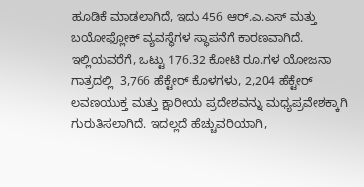ಹೂಡಿಕೆ ಮಾಡಲಾಗಿದೆ, ಇದು 456 ಆರ್.ಎ.ಎಸ್ ಮತ್ತು ಬಯೋಫ್ಲೋಕ್ ವ್ಯವಸ್ಥೆಗಳ ಸ್ಥಾಪನೆಗೆ ಕಾರಣವಾಗಿದೆ. ಇಲ್ಲಿಯವರೆಗೆ, ಒಟ್ಟು 176.32 ಕೋಟಿ ರೂ.ಗಳ ಯೋಜನಾ ಗಾತ್ರದಲ್ಲಿ  3,766 ಹೆಕ್ಟೇರ್ ಕೊಳಗಳು, 2,204 ಹೆಕ್ಟೇರ್ ಲವಣಯುಕ್ತ ಮತ್ತು ಕ್ಷಾರೀಯ ಪ್ರದೇಶವನ್ನು ಮಧ್ಯಪ್ರವೇಶಕ್ಕಾಗಿ ಗುರುತಿಸಲಾಗಿದೆ. ಇದಲ್ಲದೆ ಹೆಚ್ಚುವರಿಯಾಗಿ,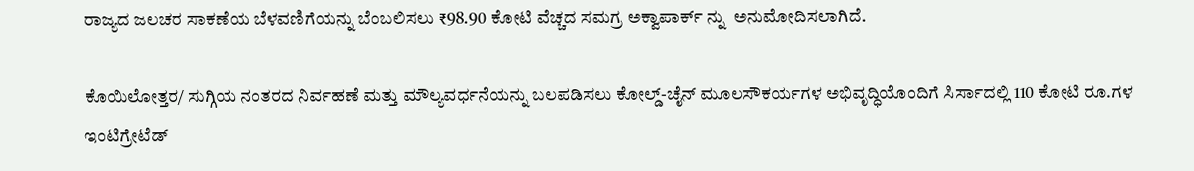ರಾಜ್ಯದ ಜಲಚರ ಸಾಕಣೆಯ ಬೆಳವಣಿಗೆಯನ್ನು ಬೆಂಬಲಿಸಲು ₹98.90 ಕೋಟಿ ವೆಚ್ಚದ ಸಮಗ್ರ ಅಕ್ವಾಪಾರ್ಕ್ ನ್ನು  ಅನುಮೋದಿಸಲಾಗಿದೆ.

ಕೊಯಿಲೋತ್ತರ/ ಸುಗ್ಗಿಯ ನಂತರದ ನಿರ್ವಹಣೆ ಮತ್ತು ಮೌಲ್ಯವರ್ಧನೆಯನ್ನು ಬಲಪಡಿಸಲು ಕೋಲ್ಡ್-ಚೈನ್ ಮೂಲಸೌಕರ್ಯಗಳ ಅಭಿವೃದ್ಧಿಯೊಂದಿಗೆ ಸಿರ್ಸಾದಲ್ಲಿ 110 ಕೋಟಿ ರೂ.ಗಳ ಇಂಟಿಗ್ರೇಟೆಡ್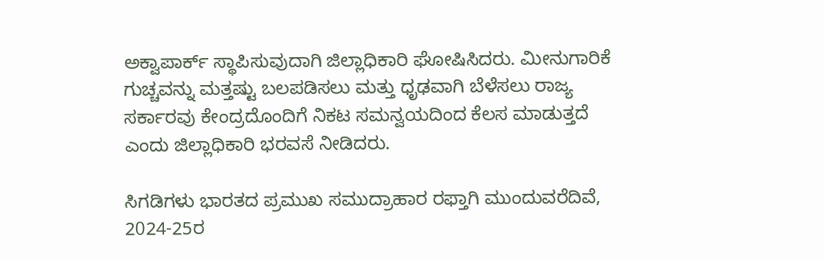ಅಕ್ವಾಪಾರ್ಕ್ ಸ್ಥಾಪಿಸುವುದಾಗಿ ಜಿಲ್ಲಾಧಿಕಾರಿ ಘೋಷಿಸಿದರು. ಮೀನುಗಾರಿಕೆ ಗುಚ್ಚವನ್ನು ಮತ್ತಷ್ಟು ಬಲಪಡಿಸಲು ಮತ್ತು ಧೃಢವಾಗಿ ಬೆಳೆಸಲು ರಾಜ್ಯ ಸರ್ಕಾರವು ಕೇಂದ್ರದೊಂದಿಗೆ ನಿಕಟ ಸಮನ್ವಯದಿಂದ ಕೆಲಸ ಮಾಡುತ್ತದೆ ಎಂದು ಜಿಲ್ಲಾಧಿಕಾರಿ ಭರವಸೆ ನೀಡಿದರು.

ಸಿಗಡಿಗಳು ಭಾರತದ ಪ್ರಮುಖ ಸಮುದ್ರಾಹಾರ ರಫ್ತಾಗಿ ಮುಂದುವರೆದಿವೆ, 2024-25ರ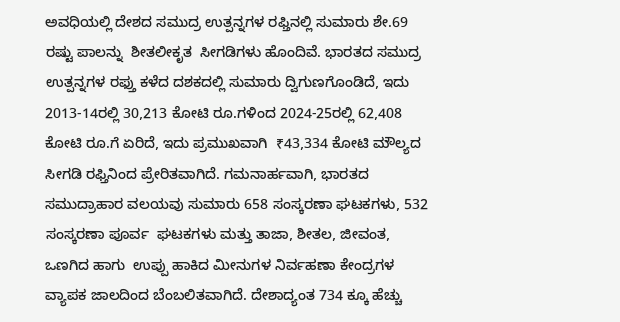ಅವಧಿಯಲ್ಲಿ ದೇಶದ ಸಮುದ್ರ ಉತ್ಪನ್ನಗಳ ರಫ್ತಿನಲ್ಲಿ ಸುಮಾರು ಶೇ.69 ರಷ್ಟು ಪಾಲನ್ನು  ಶೀತಲೀಕೃತ  ಸೀಗಡಿಗಳು ಹೊಂದಿವೆ. ಭಾರತದ ಸಮುದ್ರ ಉತ್ಪನ್ನಗಳ ರಫ್ತು ಕಳೆದ ದಶಕದಲ್ಲಿ ಸುಮಾರು ದ್ವಿಗುಣಗೊಂಡಿದೆ, ಇದು 2013-14ರಲ್ಲಿ 30,213 ಕೋಟಿ ರೂ.ಗಳಿಂದ 2024-25ರಲ್ಲಿ 62,408 ಕೋಟಿ ರೂ.ಗೆ ಏರಿದೆ, ಇದು ಪ್ರಮುಖವಾಗಿ  ₹43,334 ಕೋಟಿ ಮೌಲ್ಯದ ಸೀಗಡಿ ರಫ್ತಿನಿಂದ ಪ್ರೇರಿತವಾಗಿದೆ. ಗಮನಾರ್ಹವಾಗಿ, ಭಾರತದ ಸಮುದ್ರಾಹಾರ ವಲಯವು ಸುಮಾರು 658 ಸಂಸ್ಕರಣಾ ಘಟಕಗಳು, 532 ಸಂಸ್ಕರಣಾ ಪೂರ್ವ  ಘಟಕಗಳು ಮತ್ತು ತಾಜಾ, ಶೀತಲ, ಜೀವಂತ, ಒಣಗಿದ ಹಾಗು  ಉಪ್ಪು ಹಾಕಿದ ಮೀನುಗಳ ನಿರ್ವಹಣಾ ಕೇಂದ್ರಗಳ ವ್ಯಾಪಕ ಜಾಲದಿಂದ ಬೆಂಬಲಿತವಾಗಿದೆ. ದೇಶಾದ್ಯಂತ 734 ಕ್ಕೂ ಹೆಚ್ಚು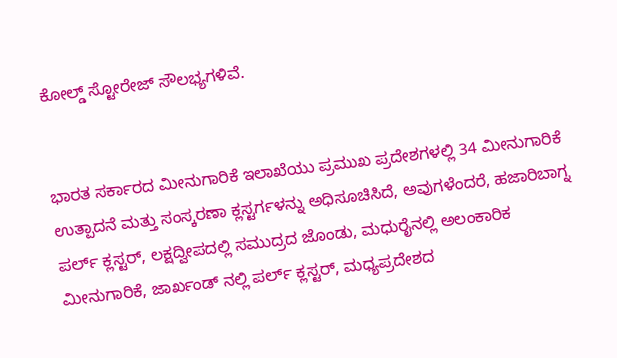ಕೋಲ್ಡ್ ಸ್ಟೋರೇಜ್ ಸೌಲಭ್ಯಗಳಿವೆ.


ಭಾರತ ಸರ್ಕಾರದ ಮೀನುಗಾರಿಕೆ ಇಲಾಖೆಯು ಪ್ರಮುಖ ಪ್ರದೇಶಗಳಲ್ಲಿ 34 ಮೀನುಗಾರಿಕೆ ಉತ್ಪಾದನೆ ಮತ್ತು ಸಂಸ್ಕರಣಾ ಕ್ಲಸ್ಟರ್ಗಳನ್ನು ಅಧಿಸೂಚಿಸಿದೆ, ಅವುಗಳೆಂದರೆ, ಹಜಾರಿಬಾಗ್ನ ಪರ್ಲ್ ಕ್ಲಸ್ಟರ್, ಲಕ್ಷದ್ವೀಪದಲ್ಲಿ ಸಮುದ್ರದ ಜೊಂಡು, ಮಧುರೈನಲ್ಲಿ ಅಲಂಕಾರಿಕ ಮೀನುಗಾರಿಕೆ, ಜಾರ್ಖಂಡ್ ನಲ್ಲಿ ಪರ್ಲ್ ಕ್ಲಸ್ಟರ್, ಮಧ್ಯಪ್ರದೇಶದ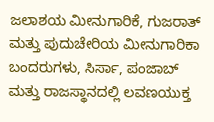ಜಲಾಶಯ ಮೀನುಗಾರಿಕೆ, ಗುಜರಾತ್ ಮತ್ತು ಪುದುಚೇರಿಯ ಮೀನುಗಾರಿಕಾ ಬಂದರುಗಳು, ಸಿರ್ಸಾ, ಪಂಜಾಬ್ ಮತ್ತು ರಾಜಸ್ಥಾನದಲ್ಲಿ ಲವಣಯುಕ್ತ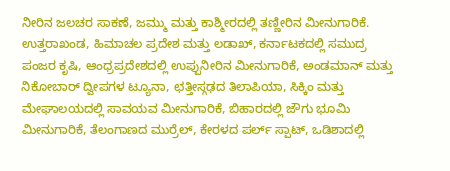ನೀರಿನ ಜಲಚರ ಸಾಕಣೆ, ಜಮ್ಮು ಮತ್ತು ಕಾಶ್ಮೀರದಲ್ಲಿ ತಣ್ಣೀರಿನ ಮೀನುಗಾರಿಕೆ.  ಉತ್ತರಾಖಂಡ, ಹಿಮಾಚಲ ಪ್ರದೇಶ ಮತ್ತು ಲಡಾಖ್, ಕರ್ನಾಟಕದಲ್ಲಿ ಸಮುದ್ರ ಪಂಜರ ಕೃಷಿ, ಆಂಧ್ರಪ್ರದೇಶದಲ್ಲಿ ಉಪ್ಪುನೀರಿನ ಮೀನುಗಾರಿಕೆ, ಅಂಡಮಾನ್ ಮತ್ತು ನಿಕೋಬಾರ್ ದ್ವೀಪಗಳ ಟ್ಯೂನಾ, ಛತ್ತೀಸ್ಗಢದ ತಿಲಾಪಿಯಾ, ಸಿಕ್ಕಿಂ ಮತ್ತು ಮೇಘಾಲಯದಲ್ಲಿ ಸಾವಯವ ಮೀನುಗಾರಿಕೆ, ಬಿಹಾರದಲ್ಲಿ ಜೌಗು ಭೂಮಿ ಮೀನುಗಾರಿಕೆ, ತೆಲಂಗಾಣದ ಮುರ್ರೆಲ್, ಕೇರಳದ ಪರ್ಲ್ ಸ್ಪಾಟ್, ಒಡಿಶಾದಲ್ಲಿ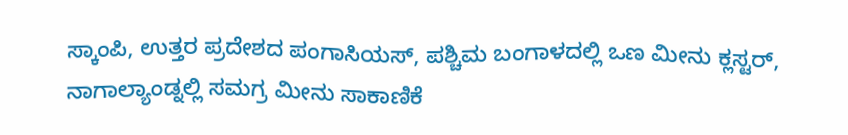ಸ್ಕಾಂಪಿ, ಉತ್ತರ ಪ್ರದೇಶದ ಪಂಗಾಸಿಯಸ್, ಪಶ್ಚಿಮ ಬಂಗಾಳದಲ್ಲಿ ಒಣ ಮೀನು ಕ್ಲಸ್ಟರ್, ನಾಗಾಲ್ಯಾಂಡ್ನಲ್ಲಿ ಸಮಗ್ರ ಮೀನು ಸಾಕಾಣಿಕೆ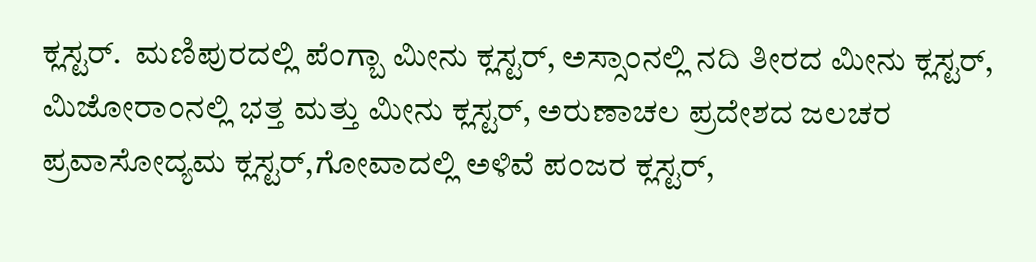ಕ್ಲಸ್ಟರ್.  ಮಣಿಪುರದಲ್ಲಿ ಪೆಂಗ್ಬಾ ಮೀನು ಕ್ಲಸ್ಟರ್, ಅಸ್ಸಾಂನಲ್ಲಿ ನದಿ ತೀರದ ಮೀನು ಕ್ಲಸ್ಟರ್, ಮಿಜೋರಾಂನಲ್ಲಿ ಭತ್ತ ಮತ್ತು ಮೀನು ಕ್ಲಸ್ಟರ್, ಅರುಣಾಚಲ ಪ್ರದೇಶದ ಜಲಚರ ಪ್ರವಾಸೋದ್ಯಮ ಕ್ಲಸ್ಟರ್,ಗೋವಾದಲ್ಲಿ ಅಳಿವೆ ಪಂಜರ ಕ್ಲಸ್ಟರ್,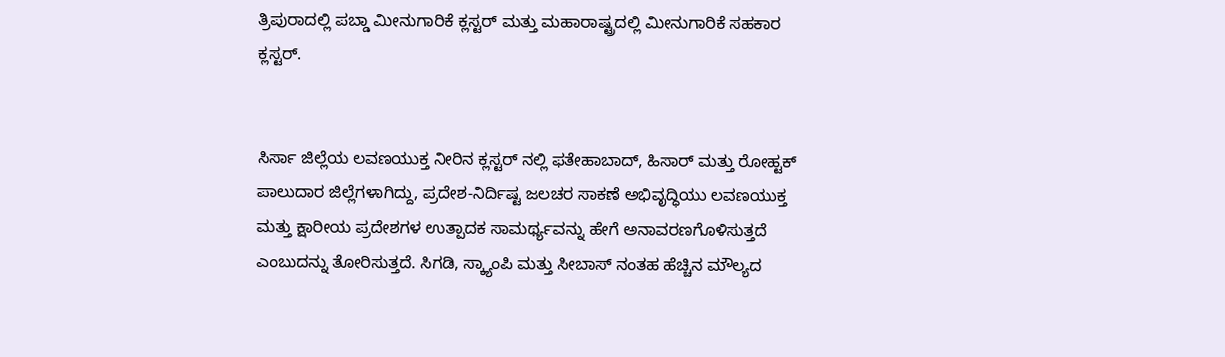ತ್ರಿಪುರಾದಲ್ಲಿ ಪಬ್ಡಾ ಮೀನುಗಾರಿಕೆ ಕ್ಲಸ್ಟರ್ ಮತ್ತು ಮಹಾರಾಷ್ಟ್ರದಲ್ಲಿ ಮೀನುಗಾರಿಕೆ ಸಹಕಾರ ಕ್ಲಸ್ಟರ್.


ಸಿರ್ಸಾ ಜಿಲ್ಲೆಯ ಲವಣಯುಕ್ತ ನೀರಿನ ಕ್ಲಸ್ಟರ್ ನಲ್ಲಿ ಫತೇಹಾಬಾದ್, ಹಿಸಾರ್ ಮತ್ತು ರೋಹ್ಟಕ್ ಪಾಲುದಾರ ಜಿಲ್ಲೆಗಳಾಗಿದ್ದು, ಪ್ರದೇಶ-ನಿರ್ದಿಷ್ಟ ಜಲಚರ ಸಾಕಣೆ ಅಭಿವೃದ್ಧಿಯು ಲವಣಯುಕ್ತ ಮತ್ತು ಕ್ಷಾರೀಯ ಪ್ರದೇಶಗಳ ಉತ್ಪಾದಕ ಸಾಮರ್ಥ್ಯವನ್ನು ಹೇಗೆ ಅನಾವರಣಗೊಳಿಸುತ್ತದೆ ಎಂಬುದನ್ನು ತೋರಿಸುತ್ತದೆ. ಸಿಗಡಿ, ಸ್ಕ್ಯಾಂಪಿ ಮತ್ತು ಸೀಬಾಸ್ ನಂತಹ ಹೆಚ್ಚಿನ ಮೌಲ್ಯದ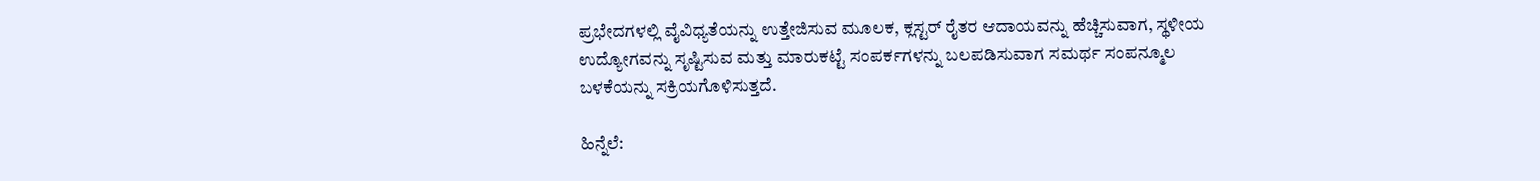ಪ್ರಭೇದಗಳಲ್ಲಿ ವೈವಿಧ್ಯತೆಯನ್ನು ಉತ್ತೇಜಿಸುವ ಮೂಲಕ, ಕ್ಲಸ್ಟರ್ ರೈತರ ಆದಾಯವನ್ನು ಹೆಚ್ಚಿಸುವಾಗ, ಸ್ಥಳೀಯ ಉದ್ಯೋಗವನ್ನು ಸೃಷ್ಟಿಸುವ ಮತ್ತು ಮಾರುಕಟ್ಟೆ ಸಂಪರ್ಕಗಳನ್ನು ಬಲಪಡಿಸುವಾಗ ಸಮರ್ಥ ಸಂಪನ್ಮೂಲ ಬಳಕೆಯನ್ನು ಸಕ್ರಿಯಗೊಳಿಸುತ್ತದೆ.

ಹಿನ್ನೆಲೆ: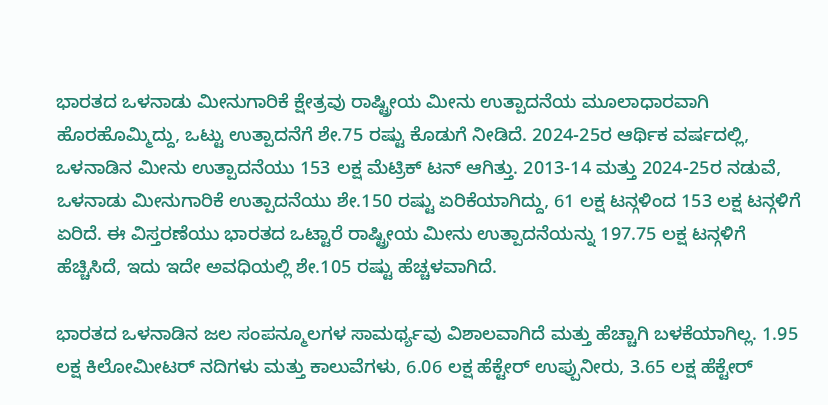ಭಾರತದ ಒಳನಾಡು ಮೀನುಗಾರಿಕೆ ಕ್ಷೇತ್ರವು ರಾಷ್ಟ್ರೀಯ ಮೀನು ಉತ್ಪಾದನೆಯ ಮೂಲಾಧಾರವಾಗಿ ಹೊರಹೊಮ್ಮಿದ್ದು, ಒಟ್ಟು ಉತ್ಪಾದನೆಗೆ ಶೇ.75 ರಷ್ಟು ಕೊಡುಗೆ ನೀಡಿದೆ. 2024-25ರ ಆರ್ಥಿಕ ವರ್ಷದಲ್ಲಿ, ಒಳನಾಡಿನ ಮೀನು ಉತ್ಪಾದನೆಯು 153 ಲಕ್ಷ ಮೆಟ್ರಿಕ್ ಟನ್ ಆಗಿತ್ತು. 2013-14 ಮತ್ತು 2024-25ರ ನಡುವೆ, ಒಳನಾಡು ಮೀನುಗಾರಿಕೆ ಉತ್ಪಾದನೆಯು ಶೇ.150 ರಷ್ಟು ಏರಿಕೆಯಾಗಿದ್ದು, 61 ಲಕ್ಷ ಟನ್ಗಳಿಂದ 153 ಲಕ್ಷ ಟನ್ಗಳಿಗೆ ಏರಿದೆ. ಈ ವಿಸ್ತರಣೆಯು ಭಾರತದ ಒಟ್ಟಾರೆ ರಾಷ್ಟ್ರೀಯ ಮೀನು ಉತ್ಪಾದನೆಯನ್ನು 197.75 ಲಕ್ಷ ಟನ್ಗಳಿಗೆ ಹೆಚ್ಚಿಸಿದೆ, ಇದು ಇದೇ ಅವಧಿಯಲ್ಲಿ ಶೇ.105 ರಷ್ಟು ಹೆಚ್ಚಳವಾಗಿದೆ.

ಭಾರತದ ಒಳನಾಡಿನ ಜಲ ಸಂಪನ್ಮೂಲಗಳ ಸಾಮರ್ಥ್ಯವು ವಿಶಾಲವಾಗಿದೆ ಮತ್ತು ಹೆಚ್ಚಾಗಿ ಬಳಕೆಯಾಗಿಲ್ಲ. 1.95 ಲಕ್ಷ ಕಿಲೋಮೀಟರ್ ನದಿಗಳು ಮತ್ತು ಕಾಲುವೆಗಳು, 6.06 ಲಕ್ಷ ಹೆಕ್ಟೇರ್ ಉಪ್ಪುನೀರು, 3.65 ಲಕ್ಷ ಹೆಕ್ಟೇರ್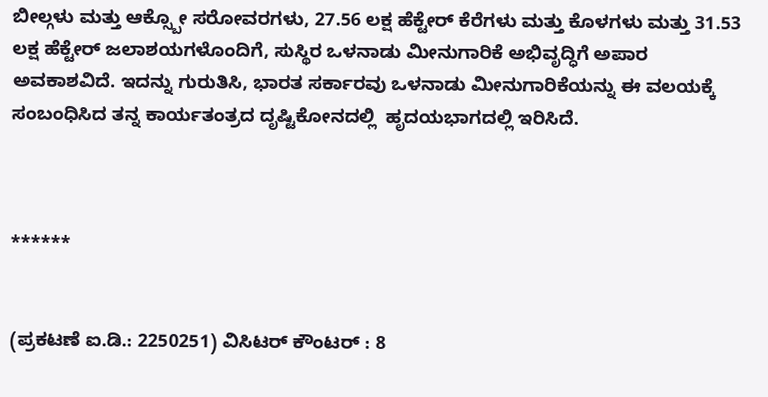ಬೀಲ್ಗಳು ಮತ್ತು ಆಕ್ಸ್ಬೋ ಸರೋವರಗಳು, 27.56 ಲಕ್ಷ ಹೆಕ್ಟೇರ್ ಕೆರೆಗಳು ಮತ್ತು ಕೊಳಗಳು ಮತ್ತು 31.53 ಲಕ್ಷ ಹೆಕ್ಟೇರ್ ಜಲಾಶಯಗಳೊಂದಿಗೆ, ಸುಸ್ಥಿರ ಒಳನಾಡು ಮೀನುಗಾರಿಕೆ ಅಭಿವೃದ್ಧಿಗೆ ಅಪಾರ ಅವಕಾಶವಿದೆ. ಇದನ್ನು ಗುರುತಿಸಿ, ಭಾರತ ಸರ್ಕಾರವು ಒಳನಾಡು ಮೀನುಗಾರಿಕೆಯನ್ನು ಈ ವಲಯಕ್ಕೆ ಸಂಬಂಧಿಸಿದ ತನ್ನ ಕಾರ್ಯತಂತ್ರದ ದೃಷ್ಟಿಕೋನದಲ್ಲಿ  ಹೃದಯಭಾಗದಲ್ಲಿ ಇರಿಸಿದೆ.



******


(ಪ್ರಕಟಣೆ ಐ.ಡಿ.: 2250251) ವಿಸಿಟರ್ ಕೌಂಟರ್ : 8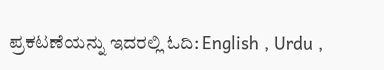ಪ್ರಕಟಣೆಯನ್ನು ಇದರಲ್ಲಿ ಓದಿ: English , Urdu ,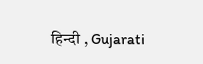हिन्दी , Gujarati